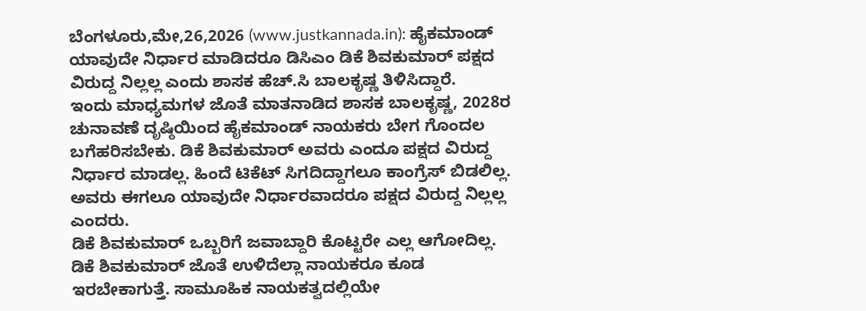ಬೆಂಗಳೂರು,ಮೇ,26,2026 (www.justkannada.in): ಹೈಕಮಾಂಡ್ ಯಾವುದೇ ನಿರ್ಧಾರ ಮಾಡಿದರೂ ಡಿಸಿಎಂ ಡಿಕೆ ಶಿವಕುಮಾರ್ ಪಕ್ಷದ ವಿರುದ್ದ ನಿಲ್ಲಲ್ಲ ಎಂದು ಶಾಸಕ ಹೆಚ್.ಸಿ ಬಾಲಕೃಷ್ಣ ತಿಳಿಸಿದ್ದಾರೆ.
ಇಂದು ಮಾಧ್ಯಮಗಳ ಜೊತೆ ಮಾತನಾಡಿದ ಶಾಸಕ ಬಾಲಕೃಷ್ಣ, 2028ರ ಚುನಾವಣೆ ದೃಷ್ಠಿಯಿಂದ ಹೈಕಮಾಂಡ್ ನಾಯಕರು ಬೇಗ ಗೊಂದಲ ಬಗೆಹರಿಸಬೇಕು. ಡಿಕೆ ಶಿವಕುಮಾರ್ ಅವರು ಎಂದೂ ಪಕ್ಷದ ವಿರುದ್ದ ನಿರ್ಧಾರ ಮಾಡಲ್ಲ. ಹಿಂದೆ ಟಿಕೆಟ್ ಸಿಗದಿದ್ದಾಗಲೂ ಕಾಂಗ್ರೆಸ್ ಬಿಡಲಿಲ್ಲ. ಅವರು ಈಗಲೂ ಯಾವುದೇ ನಿರ್ಧಾರವಾದರೂ ಪಕ್ಷದ ವಿರುದ್ದ ನಿಲ್ಲಲ್ಲ ಎಂದರು.
ಡಿಕೆ ಶಿವಕುಮಾರ್ ಒಬ್ಬರಿಗೆ ಜವಾಬ್ದಾರಿ ಕೊಟ್ಟರೇ ಎಲ್ಲ ಆಗೋದಿಲ್ಲ. ಡಿಕೆ ಶಿವಕುಮಾರ್ ಜೊತೆ ಉಳಿದೆಲ್ಲಾ ನಾಯಕರೂ ಕೂಡ ಇರಬೇಕಾಗುತ್ತೆ. ಸಾಮೂಹಿಕ ನಾಯಕತ್ವದಲ್ಲಿಯೇ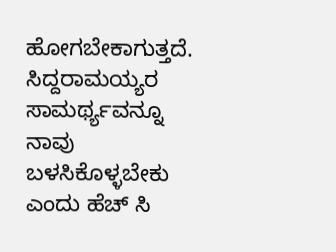ಹೋಗಬೇಕಾಗುತ್ತದೆ. ಸಿದ್ದರಾಮಯ್ಯರ ಸಾಮರ್ಥ್ಯವನ್ನೂ ನಾವು ಬಳಸಿಕೊಳ್ಳಬೇಕು ಎಂದು ಹೆಚ್ ಸಿ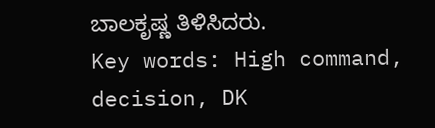ಬಾಲಕೃಷ್ಣ ತಿಳಿಸಿದರು.
Key words: High command, decision, DK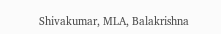Shivakumar, MLA, Balakrishna